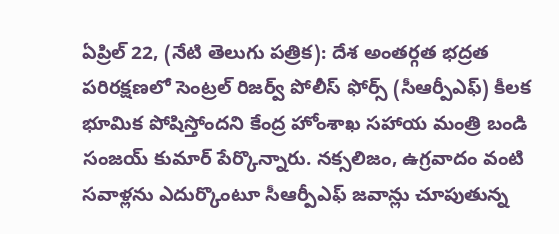ఏప్రిల్ 22, (నేటి తెలుగు పత్రిక): దేశ అంతర్గత భద్రత పరిరక్షణలో సెంట్రల్ రిజర్వ్ పోలీస్ ఫోర్స్ (సీఆర్పీఎఫ్) కీలక భూమిక పోషిస్తోందని కేంద్ర హోంశాఖ సహాయ మంత్రి బండి సంజయ్ కుమార్ పేర్కొన్నారు. నక్సలిజం, ఉగ్రవాదం వంటి సవాళ్లను ఎదుర్కొంటూ సీఆర్పీఎఫ్ జవాన్లు చూపుతున్న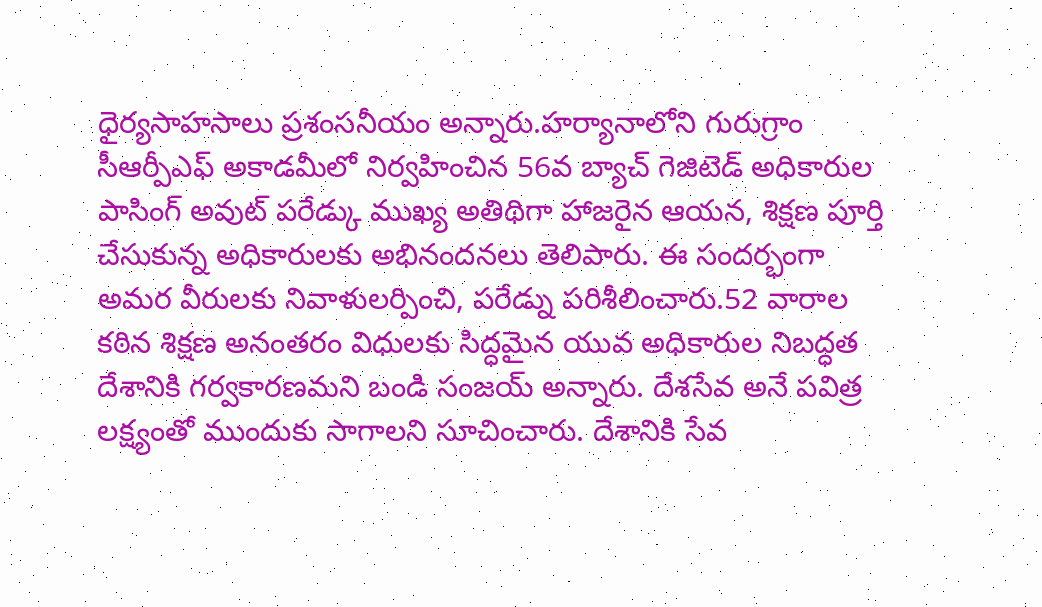ధైర్యసాహసాలు ప్రశంసనీయం అన్నారు.హర్యానాలోని గురుగ్రాం సీఆర్పీఎఫ్ అకాడమీలో నిర్వహించిన 56వ బ్యాచ్ గెజిటెడ్ అధికారుల పాసింగ్ అవుట్ పరేడ్కు ముఖ్య అతిథిగా హాజరైన ఆయన, శిక్షణ పూర్తి చేసుకున్న అధికారులకు అభినందనలు తెలిపారు. ఈ సందర్భంగా అమర వీరులకు నివాళులర్పించి, పరేడ్ను పరిశీలించారు.52 వారాల కఠిన శిక్షణ అనంతరం విధులకు సిద్ధమైన యువ అధికారుల నిబద్ధత దేశానికి గర్వకారణమని బండి సంజయ్ అన్నారు. దేశసేవ అనే పవిత్ర లక్ష్యంతో ముందుకు సాగాలని సూచించారు. దేశానికి సేవ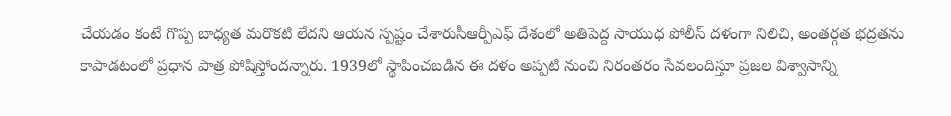చేయడం కంటే గొప్ప బాధ్యత మరొకటి లేదని ఆయన స్పష్టం చేశారుసీఆర్పీఎఫ్ దేశంలో అతిపెద్ద సాయుధ పోలీస్ దళంగా నిలిచి, అంతర్గత భద్రతను కాపాడటంలో ప్రధాన పాత్ర పోషిస్తోందన్నారు. 1939లో స్థాపించబడిన ఈ దళం అప్పటి నుంచి నిరంతరం సేవలందిస్తూ ప్రజల విశ్వాసాన్ని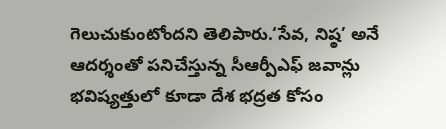గెలుచుకుంటోందని తెలిపారు.‘సేవ, నిష్ఠ’ అనే ఆదర్శంతో పనిచేస్తున్న సీఆర్పీఎఫ్ జవాన్లు భవిష్యత్తులో కూడా దేశ భద్రత కోసం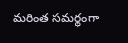మరింత సమర్థంగా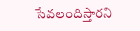సేవలందిస్తారని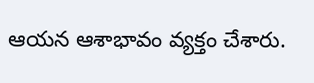ఆయన ఆశాభావం వ్యక్తం చేశారు.